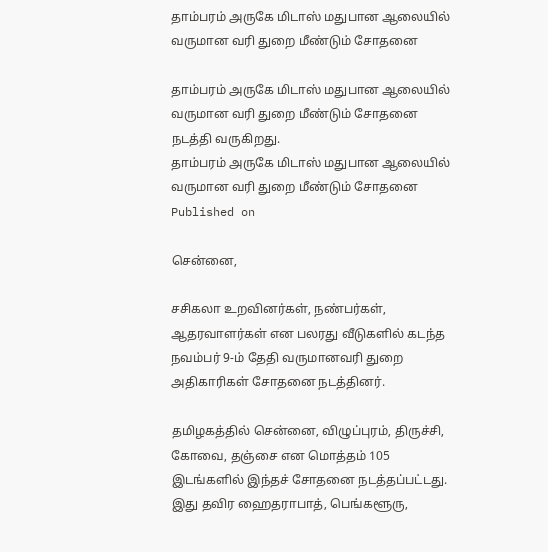தாம்பரம் அருகே மிடாஸ் மதுபான ஆலையில் வருமான வரி துறை மீண்டும் சோதனை

தாம்பரம் அருகே மிடாஸ் மதுபான ஆலையில் வருமான வரி துறை மீண்டும் சோதனை நடத்தி வருகிறது.
தாம்பரம் அருகே மிடாஸ் மதுபான ஆலையில் வருமான வரி துறை மீண்டும் சோதனை
Published on

சென்னை,

சசிகலா உறவினர்கள், நண்பர்கள், ஆதரவாளர்கள் என பலரது வீடுகளில் கடந்த நவம்பர் 9-ம் தேதி வருமானவரி துறை அதிகாரிகள் சோதனை நடத்தினர்.

தமிழகத்தில் சென்னை, விழுப்புரம், திருச்சி, கோவை, தஞ்சை என மொத்தம் 105 இடங்களில் இந்தச் சோதனை நடத்தப்பட்டது. இது தவிர ஹைதராபாத், பெங்களூரு,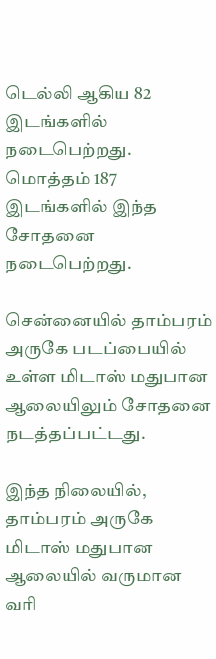டெல்லி ஆகிய 82 இடங்களில் நடைபெற்றது. மொத்தம் 187 இடங்களில் இந்த சோதனை நடைபெற்றது.

சென்னையில் தாம்பரம் அருகே படப்பையில் உள்ள மிடாஸ் மதுபான ஆலையிலும் சோதனை நடத்தப்பட்டது.

இந்த நிலையில், தாம்பரம் அருகே மிடாஸ் மதுபான ஆலையில் வருமான வரி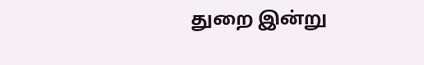துறை இன்று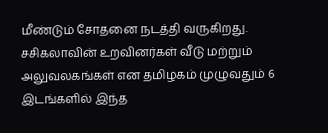மீண்டும் சோதனை நடத்தி வருகிறது. சசிகலாவின் உறவினர்கள் வீடு மற்றும் அலுவலகங்கள் என தமிழகம் முழுவதும் 6 இடங்களில் இந்த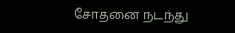சோதனை நடந்து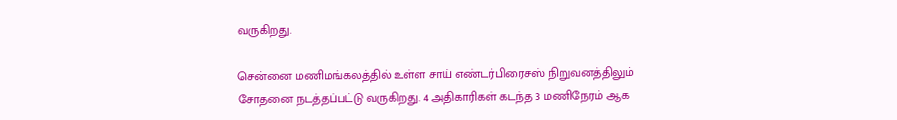வருகிறது.

சென்னை மணிமங்கலத்தில் உள்ள சாய் எண்டர்பிரைசஸ் நிறுவனத்திலும் சோதனை நடத்தப்பட்டு வருகிறது. 4 அதிகாரிகள் கடந்த 3 மணிநேரம் ஆக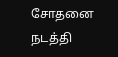சோதனை நடத்தி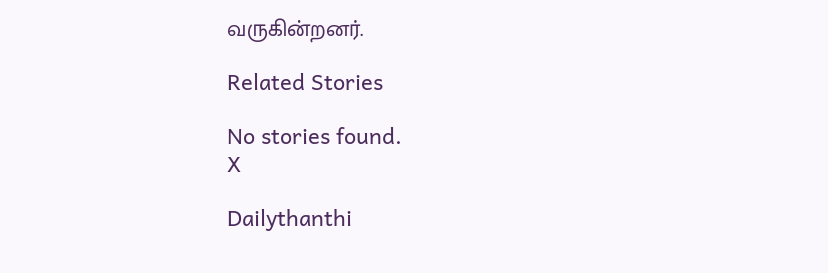வருகின்றனர்.

Related Stories

No stories found.
X

Dailythanthi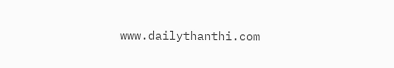www.dailythanthi.com